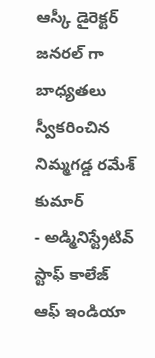ఆస్కీ డైరెక్టర్ జనరల్ గా బాధ్యతలు స్వీకరించిన నిమ్మగడ్డ రమేశ్ కుమార్
- అడ్మినిస్ట్రేటివ్ స్టాఫ్ కాలేజ్ ఆఫ్ ఇండియా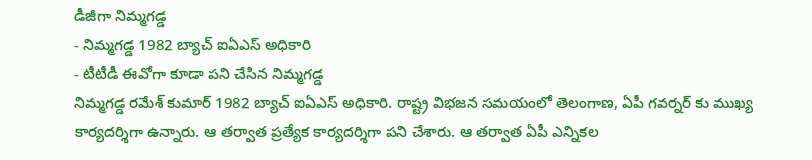డీజీగా నిమ్మగడ్డ
- నిమ్మగడ్డ 1982 బ్యాచ్ ఐఏఎస్ అధికారి
- టీటీడీ ఈవోగా కూడా పని చేసిన నిమ్మగడ్డ
నిమ్మగడ్డ రమేశ్ కుమార్ 1982 బ్యాచ్ ఐఏఎస్ అధికారి. రాష్ట్ర విభజన సమయంలో తెలంగాణ, ఏపీ గవర్నర్ కు ముఖ్య కార్యదర్శిగా ఉన్నారు. ఆ తర్వాత ప్రత్యేక కార్యదర్శిగా పని చేశారు. ఆ తర్వాత ఏపీ ఎన్నికల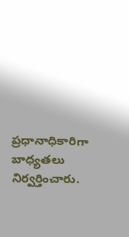ప్రధానాధికారిగా బాధ్యతలు నిర్వర్తించారు.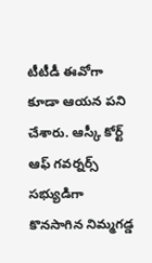టీటీడీ ఈవోగా కూడా ఆయన పని చేశారు. ఆస్కీ కోర్ట్ ఆఫ్ గవర్నర్స్ సభ్యుడిగా కొనసాగిన నిమ్మగడ్డ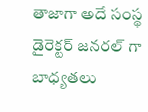తాజాగా అదే సంస్థ డైరెక్టర్ జనరల్ గా బాధ్యతలు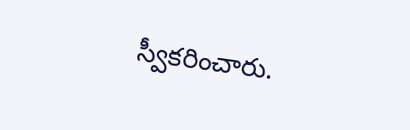స్వీకరించారు.